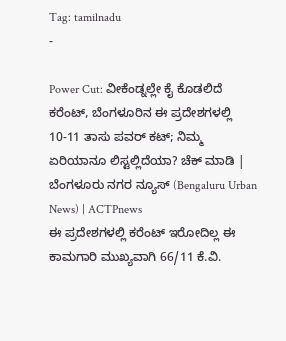Tag: tamilnadu
-

Power Cut: ವೀಕೆಂಡ್ನಲ್ಲೇ ಕೈ ಕೊಡಲಿದೆ ಕರೆಂಟ್, ಬೆಂಗಳೂರಿನ ಈ ಪ್ರದೇಶಗಳಲ್ಲಿ 10-11 ತಾಸು ಪವರ್ ಕಟ್; ನಿಮ್ಮ ಏರಿಯಾನೂ ಲಿಸ್ಟಲ್ಲಿದೆಯಾ? ಚೆಕ್ ಮಾಡಿ | ಬೆಂಗಳೂರು ನಗರ ನ್ಯೂಸ್ (Bengaluru Urban News) | ACTPnews
ಈ ಪ್ರದೇಶಗಳಲ್ಲಿ ಕರೆಂಟ್ ಇರೋದಿಲ್ಲ ಈ ಕಾಮಗಾರಿ ಮುಖ್ಯವಾಗಿ 66/11 ಕೆ.ವಿ.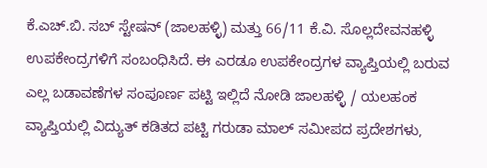ಕೆ.ಎಚ್.ಬಿ. ಸಬ್ ಸ್ಟೇಷನ್ (ಜಾಲಹಳ್ಳಿ) ಮತ್ತು 66/11 ಕೆ.ವಿ. ಸೊಲ್ಲದೇವನಹಳ್ಳಿ ಉಪಕೇಂದ್ರಗಳಿಗೆ ಸಂಬಂಧಿಸಿದೆ. ಈ ಎರಡೂ ಉಪಕೇಂದ್ರಗಳ ವ್ಯಾಪ್ತಿಯಲ್ಲಿ ಬರುವ ಎಲ್ಲ ಬಡಾವಣೆಗಳ ಸಂಪೂರ್ಣ ಪಟ್ಟಿ ಇಲ್ಲಿದೆ ನೋಡಿ ಜಾಲಹಳ್ಳಿ / ಯಲಹಂಕ ವ್ಯಾಪ್ತಿಯಲ್ಲಿ ವಿದ್ಯುತ್ ಕಡಿತದ ಪಟ್ಟಿ ಗರುಡಾ ಮಾಲ್ ಸಮೀಪದ ಪ್ರದೇಶಗಳು,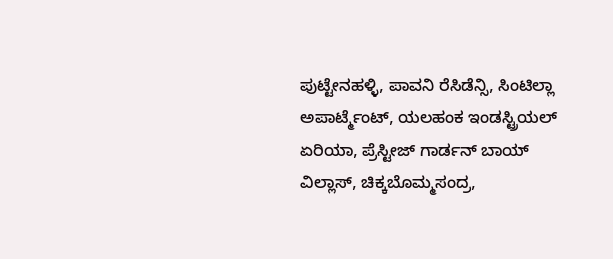ಪುಟ್ಟೇನಹಳ್ಳಿ, ಪಾವನಿ ರೆಸಿಡೆನ್ಸಿ, ಸಿಂಟಿಲ್ಲಾ ಅಪಾರ್ಟ್ಮೆಂಟ್, ಯಲಹಂಕ ಇಂಡಸ್ಟ್ರಿಯಲ್ ಏರಿಯಾ, ಪ್ರೆಸ್ಟೀಜ್ ಗಾರ್ಡನ್ ಬಾಯ್ ವಿಲ್ಲಾಸ್, ಚಿಕ್ಕಬೊಮ್ಮಸಂದ್ರ,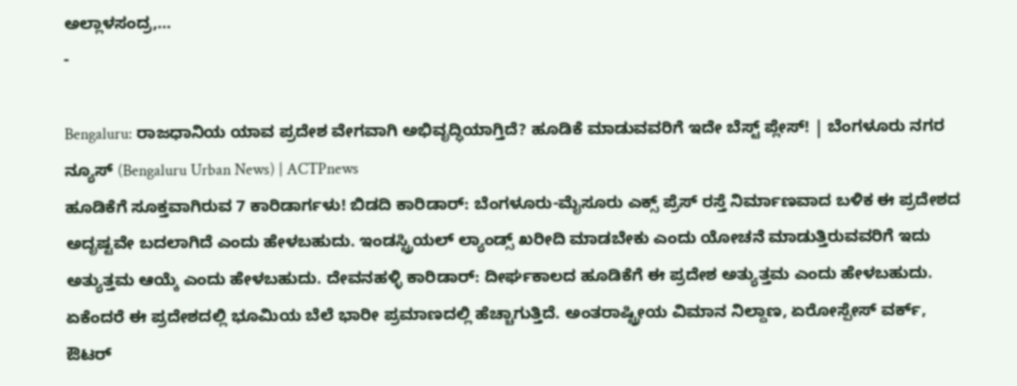ಅಲ್ಲಾಳಸಂದ್ರ,…
-

Bengaluru: ರಾಜಧಾನಿಯ ಯಾವ ಪ್ರದೇಶ ವೇಗವಾಗಿ ಅಭಿವೃದ್ಧಿಯಾಗ್ತಿದೆ? ಹೂಡಿಕೆ ಮಾಡುವವರಿಗೆ ಇದೇ ಬೆಸ್ಟ್ ಪ್ಲೇಸ್! | ಬೆಂಗಳೂರು ನಗರ ನ್ಯೂಸ್ (Bengaluru Urban News) | ACTPnews
ಹೂಡಿಕೆಗೆ ಸೂಕ್ತವಾಗಿರುವ 7 ಕಾರಿಡಾರ್ಗಳು! ಬಿಡದಿ ಕಾರಿಡಾರ್: ಬೆಂಗಳೂರು-ಮೈಸೂರು ಎಕ್ಸ್ ಪ್ರೆಸ್ ರಸ್ತೆ ನಿರ್ಮಾಣವಾದ ಬಳಿಕ ಈ ಪ್ರದೇಶದ ಅದೃಷ್ಟವೇ ಬದಲಾಗಿದೆ ಎಂದು ಹೇಳಬಹುದು. ಇಂಡಸ್ಟ್ರಿಯಲ್ ಲ್ಯಾಂಡ್ಸ್ ಖರೀದಿ ಮಾಡಬೇಕು ಎಂದು ಯೋಚನೆ ಮಾಡುತ್ತಿರುವವರಿಗೆ ಇದು ಅತ್ಯುತ್ತಮ ಆಯ್ಕೆ ಎಂದು ಹೇಳಬಹುದು. ದೇವನಹಳ್ಳಿ ಕಾರಿಡಾರ್: ದೀರ್ಘಕಾಲದ ಹೂಡಿಕೆಗೆ ಈ ಪ್ರದೇಶ ಅತ್ಯುತ್ತಮ ಎಂದು ಹೇಳಬಹುದು. ಏಕೆಂದರೆ ಈ ಪ್ರದೇಶದಲ್ಲಿ ಭೂಮಿಯ ಬೆಲೆ ಭಾರೀ ಪ್ರಮಾಣದಲ್ಲಿ ಹೆಚ್ಚಾಗುತ್ತಿದೆ. ಅಂತರಾಷ್ಟ್ರೀಯ ವಿಮಾನ ನಿಲ್ದಾಣ, ಏರೋಸ್ಪೇಸ್ ವರ್ಕ್, ಔಟರ್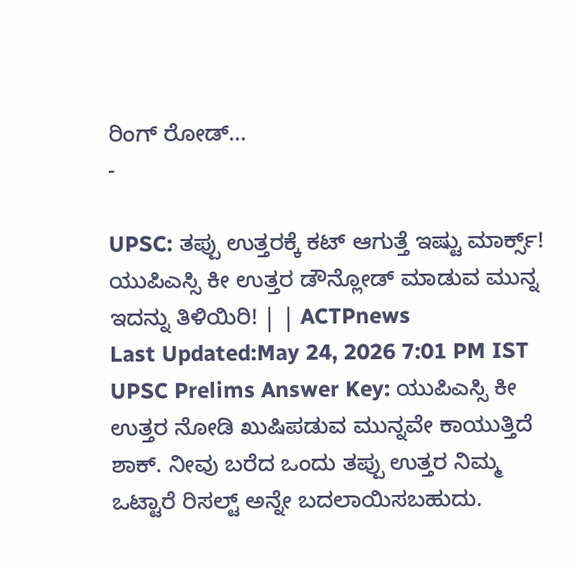ರಿಂಗ್ ರೋಡ್…
-

UPSC: ತಪ್ಪು ಉತ್ತರಕ್ಕೆ ಕಟ್ ಆಗುತ್ತೆ ಇಷ್ಟು ಮಾರ್ಕ್ಸ್! ಯುಪಿಎಸ್ಸಿ ಕೀ ಉತ್ತರ ಡೌನ್ಲೋಡ್ ಮಾಡುವ ಮುನ್ನ ಇದನ್ನು ತಿಳಿಯಿರಿ! | | ACTPnews
Last Updated:May 24, 2026 7:01 PM IST UPSC Prelims Answer Key: ಯುಪಿಎಸ್ಸಿ ಕೀ ಉತ್ತರ ನೋಡಿ ಖುಷಿಪಡುವ ಮುನ್ನವೇ ಕಾಯುತ್ತಿದೆ ಶಾಕ್. ನೀವು ಬರೆದ ಒಂದು ತಪ್ಪು ಉತ್ತರ ನಿಮ್ಮ ಒಟ್ಟಾರೆ ರಿಸಲ್ಟ್ ಅನ್ನೇ ಬದಲಾಯಿಸಬಹುದು.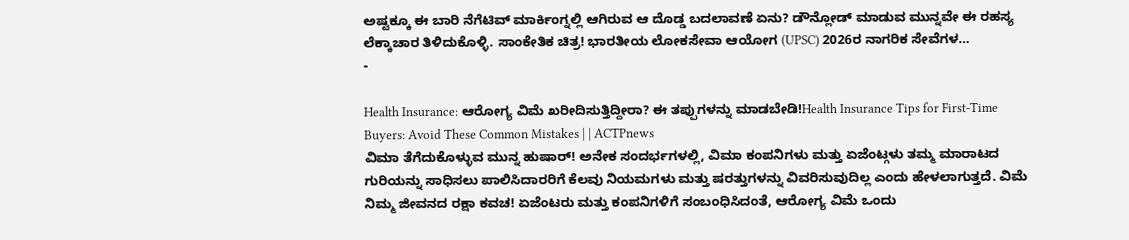ಅಷ್ಟಕ್ಕೂ ಈ ಬಾರಿ ನೆಗೆಟಿವ್ ಮಾರ್ಕಿಂಗ್ನಲ್ಲಿ ಆಗಿರುವ ಆ ದೊಡ್ಡ ಬದಲಾವಣೆ ಏನು? ಡೌನ್ಲೋಡ್ ಮಾಡುವ ಮುನ್ನವೇ ಈ ರಹಸ್ಯ ಲೆಕ್ಕಾಚಾರ ತಿಳಿದುಕೊಳ್ಳಿ. ಸಾಂಕೇತಿಕ ಚಿತ್ರ! ಭಾರತೀಯ ಲೋಕಸೇವಾ ಆಯೋಗ (UPSC) 2026ರ ನಾಗರಿಕ ಸೇವೆಗಳ…
-

Health Insurance: ಆರೋಗ್ಯ ವಿಮೆ ಖರೀದಿಸುತ್ತಿದ್ದೀರಾ? ಈ ತಪ್ಪುಗಳನ್ನು ಮಾಡಬೇಡಿ!Health Insurance Tips for First-Time Buyers: Avoid These Common Mistakes | | ACTPnews
ವಿಮಾ ತೆಗೆದುಕೊಳ್ಳುವ ಮುನ್ನ ಹುಷಾರ್! ಅನೇಕ ಸಂದರ್ಭಗಳಲ್ಲಿ, ವಿಮಾ ಕಂಪನಿಗಳು ಮತ್ತು ಏಜೆಂಟ್ಗಳು ತಮ್ಮ ಮಾರಾಟದ ಗುರಿಯನ್ನು ಸಾಧಿಸಲು ಪಾಲಿಸಿದಾರರಿಗೆ ಕೆಲವು ನಿಯಮಗಳು ಮತ್ತು ಷರತ್ತುಗಳನ್ನು ವಿವರಿಸುವುದಿಲ್ಲ ಎಂದು ಹೇಳಲಾಗುತ್ತದೆ. ವಿಮೆ ನಿಮ್ಮ ಜೀವನದ ರಕ್ಷಾ ಕವಚ! ಏಜೆಂಟರು ಮತ್ತು ಕಂಪನಿಗಳಿಗೆ ಸಂಬಂಧಿಸಿದಂತೆ, ಆರೋಗ್ಯ ವಿಮೆ ಒಂದು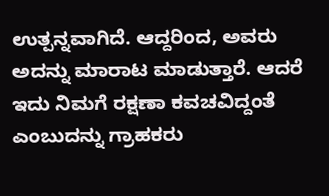ಉತ್ಪನ್ನವಾಗಿದೆ. ಆದ್ದರಿಂದ, ಅವರು ಅದನ್ನು ಮಾರಾಟ ಮಾಡುತ್ತಾರೆ. ಆದರೆ ಇದು ನಿಮಗೆ ರಕ್ಷಣಾ ಕವಚವಿದ್ದಂತೆ ಎಂಬುದನ್ನು ಗ್ರಾಹಕರು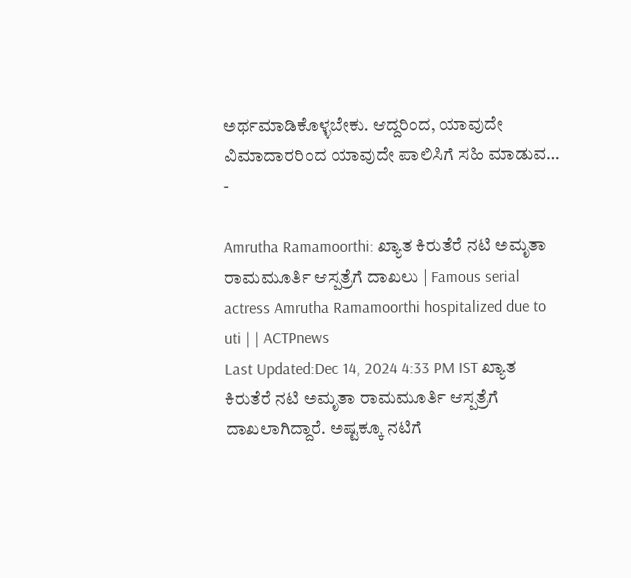ಅರ್ಥಮಾಡಿಕೊಳ್ಳಬೇಕು. ಆದ್ದರಿಂದ, ಯಾವುದೇ ವಿಮಾದಾರರಿಂದ ಯಾವುದೇ ಪಾಲಿಸಿಗೆ ಸಹಿ ಮಾಡುವ…
-

Amrutha Ramamoorthi: ಖ್ಯಾತ ಕಿರುತೆರೆ ನಟಿ ಅಮೃತಾ ರಾಮಮೂರ್ತಿ ಆಸ್ಪತ್ರೆಗೆ ದಾಖಲು | Famous serial actress Amrutha Ramamoorthi hospitalized due to uti | | ACTPnews
Last Updated:Dec 14, 2024 4:33 PM IST ಖ್ಯಾತ ಕಿರುತೆರೆ ನಟಿ ಅಮೃತಾ ರಾಮಮೂರ್ತಿ ಆಸ್ಪತ್ರೆಗೆ ದಾಖಲಾಗಿದ್ದಾರೆ. ಅಷ್ಟಕ್ಕೂ ನಟಿಗೆ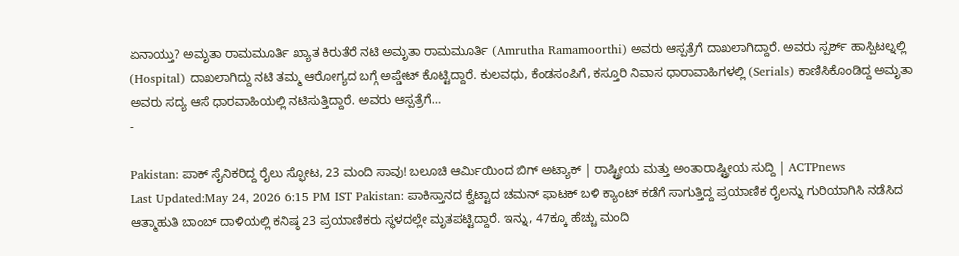ಏನಾಯ್ತು? ಅಮೃತಾ ರಾಮಮೂರ್ತಿ ಖ್ಯಾತ ಕಿರುತೆರೆ ನಟಿ ಅಮೃತಾ ರಾಮಮೂರ್ತಿ (Amrutha Ramamoorthi) ಅವರು ಆಸ್ಪತ್ರೆಗೆ ದಾಖಲಾಗಿದ್ದಾರೆ. ಅವರು ಸ್ಪರ್ಶ್ ಹಾಸ್ಪಿಟಲ್ನಲ್ಲಿ (Hospital) ದಾಖಲಾಗಿದ್ದು ನಟಿ ತಮ್ಮ ಆರೋಗ್ಯದ ಬಗ್ಗೆ ಅಪ್ಡೇಟ್ ಕೊಟ್ಟಿದ್ದಾರೆ. ಕುಲವಧು, ಕೆಂಡಸಂಪಿಗೆ, ಕಸ್ತೂರಿ ನಿವಾಸ ಧಾರಾವಾಹಿಗಳಲ್ಲಿ (Serials) ಕಾಣಿಸಿಕೊಂಡಿದ್ದ ಅಮೃತಾ ಅವರು ಸದ್ಯ ಆಸೆ ಧಾರವಾಹಿಯಲ್ಲಿ ನಟಿಸುತ್ತಿದ್ದಾರೆ. ಅವರು ಆಸ್ಪತ್ರೆಗೆ…
-

Pakistan: ಪಾಕ್ ಸೈನಿಕರಿದ್ದ ರೈಲು ಸ್ಫೋಟ, 23 ಮಂದಿ ಸಾವು! ಬಲೂಚಿ ಆರ್ಮಿಯಿಂದ ಬಿಗ್ ಅಟ್ಯಾಕ್ | ರಾಷ್ಟ್ರೀಯ ಮತ್ತು ಅಂತಾರಾಷ್ಟ್ರೀಯ ಸುದ್ದಿ | ACTPnews
Last Updated:May 24, 2026 6:15 PM IST Pakistan: ಪಾಕಿಸ್ತಾನದ ಕ್ವೆಟ್ಟಾದ ಚಮನ್ ಫಾಟಕ್ ಬಳಿ ಕ್ಯಾಂಟ್ ಕಡೆಗೆ ಸಾಗುತ್ತಿದ್ದ ಪ್ರಯಾಣಿಕ ರೈಲನ್ನು ಗುರಿಯಾಗಿಸಿ ನಡೆಸಿದ ಆತ್ಮಾಹುತಿ ಬಾಂಬ್ ದಾಳಿಯಲ್ಲಿ ಕನಿಷ್ಠ 23 ಪ್ರಯಾಣಿಕರು ಸ್ಥಳದಲ್ಲೇ ಮೃತಪಟ್ಟಿದ್ದಾರೆ. ಇನ್ನು, 47ಕ್ಕೂ ಹೆಚ್ಚು ಮಂದಿ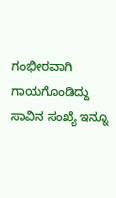ಗಂಭೀರವಾಗಿ ಗಾಯಗೊಂಡಿದ್ದು ಸಾವಿನ ಸಂಖ್ಯೆ ಇನ್ನೂ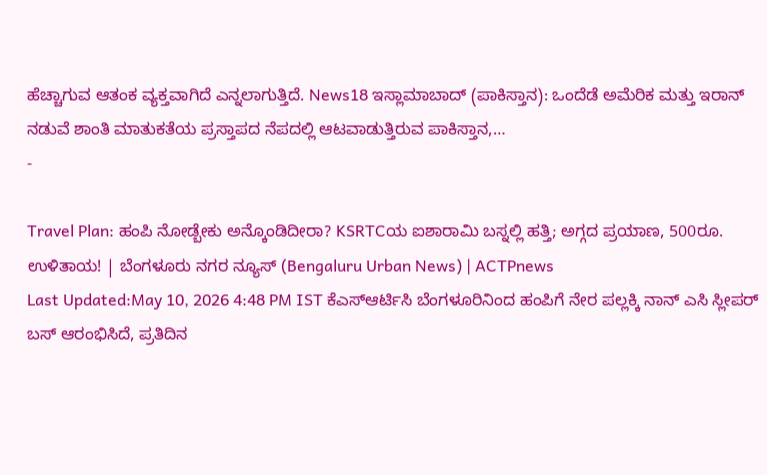ಹೆಚ್ಚಾಗುವ ಆತಂಕ ವ್ಯಕ್ತವಾಗಿದೆ ಎನ್ನಲಾಗುತ್ತಿದೆ. News18 ಇಸ್ಲಾಮಾಬಾದ್ (ಪಾಕಿಸ್ತಾನ): ಒಂದೆಡೆ ಅಮೆರಿಕ ಮತ್ತು ಇರಾನ್ ನಡುವೆ ಶಾಂತಿ ಮಾತುಕತೆಯ ಪ್ರಸ್ತಾಪದ ನೆಪದಲ್ಲಿ ಆಟವಾಡುತ್ತಿರುವ ಪಾಕಿಸ್ತಾನ,…
-

Travel Plan: ಹಂಪಿ ನೋಡ್ಬೇಕು ಅನ್ಕೊಂಡಿದೀರಾ? KSRTCಯ ಐಶಾರಾಮಿ ಬಸ್ನಲ್ಲಿ ಹತ್ತಿ; ಅಗ್ಗದ ಪ್ರಯಾಣ, 500ರೂ. ಉಳಿತಾಯ! | ಬೆಂಗಳೂರು ನಗರ ನ್ಯೂಸ್ (Bengaluru Urban News) | ACTPnews
Last Updated:May 10, 2026 4:48 PM IST ಕೆಎಸ್ಆರ್ಟಿಸಿ ಬೆಂಗಳೂರಿನಿಂದ ಹಂಪಿಗೆ ನೇರ ಪಲ್ಲಕ್ಕಿ ನಾನ್ ಎಸಿ ಸ್ಲೀಪರ್ ಬಸ್ ಆರಂಭಿಸಿದೆ, ಪ್ರತಿದಿನ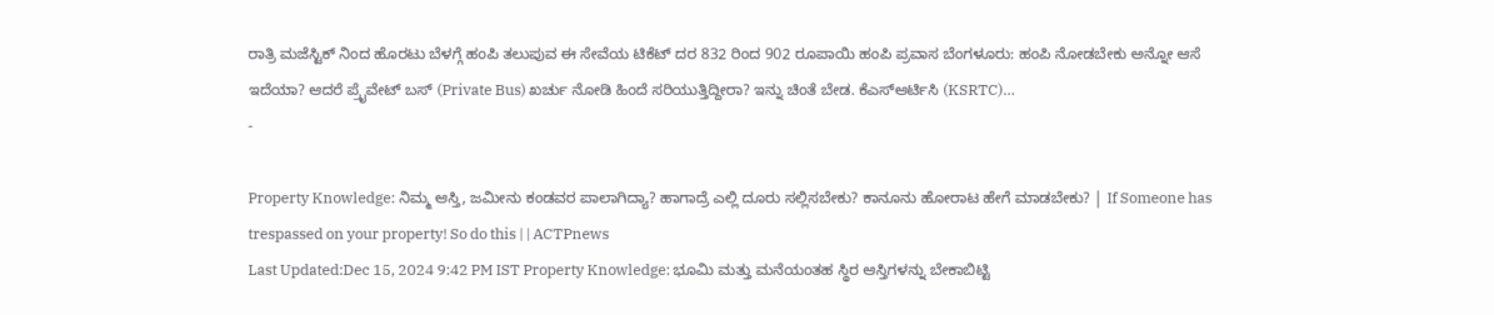ರಾತ್ರಿ ಮಜೆಸ್ಟಿಕ್ ನಿಂದ ಹೊರಟು ಬೆಳಗ್ಗೆ ಹಂಪಿ ತಲುಪುವ ಈ ಸೇವೆಯ ಟಿಕೆಟ್ ದರ 832 ರಿಂದ 902 ರೂಪಾಯಿ ಹಂಪಿ ಪ್ರವಾಸ ಬೆಂಗಳೂರು: ಹಂಪಿ ನೋಡಬೇಕು ಅನ್ನೋ ಆಸೆ ಇದೆಯಾ? ಆದರೆ ಪ್ರೈವೇಟ್ ಬಸ್ (Private Bus) ಖರ್ಚು ನೋಡಿ ಹಿಂದೆ ಸರಿಯುತ್ತಿದ್ದೀರಾ? ಇನ್ನು ಚಿಂತೆ ಬೇಡ. ಕೆಎಸ್ಆರ್ಟಿಸಿ (KSRTC)…
-

Property Knowledge: ನಿಮ್ಮ ಆಸ್ತಿ, ಜಮೀನು ಕಂಡವರ ಪಾಲಾಗಿದ್ಯಾ? ಹಾಗಾದ್ರೆ ಎಲ್ಲಿ ದೂರು ಸಲ್ಲಿಸಬೇಕು? ಕಾನೂನು ಹೋರಾಟ ಹೇಗೆ ಮಾಡಬೇಕು? | If Someone has trespassed on your property! So do this | | ACTPnews
Last Updated:Dec 15, 2024 9:42 PM IST Property Knowledge: ಭೂಮಿ ಮತ್ತು ಮನೆಯಂತಹ ಸ್ಥಿರ ಆಸ್ತಿಗಳನ್ನು ಬೇಕಾಬಿಟ್ಟಿ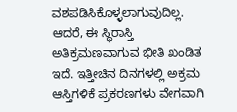ವಶಪಡಿಸಿಕೊಳ್ಳಲಾಗುವುದಿಲ್ಲ. ಆದರೆ, ಈ ಸ್ಥಿರಾಸ್ತಿ ಅತಿಕ್ರಮಣವಾಗುವ ಭೀತಿ ಖಂಡಿತ ಇದೆ. ಇತ್ತೀಚಿನ ದಿನಗಳಲ್ಲಿ ಅಕ್ರಮ ಆಸ್ತಿಗಳಿಕೆ ಪ್ರಕರಣಗಳು ವೇಗವಾಗಿ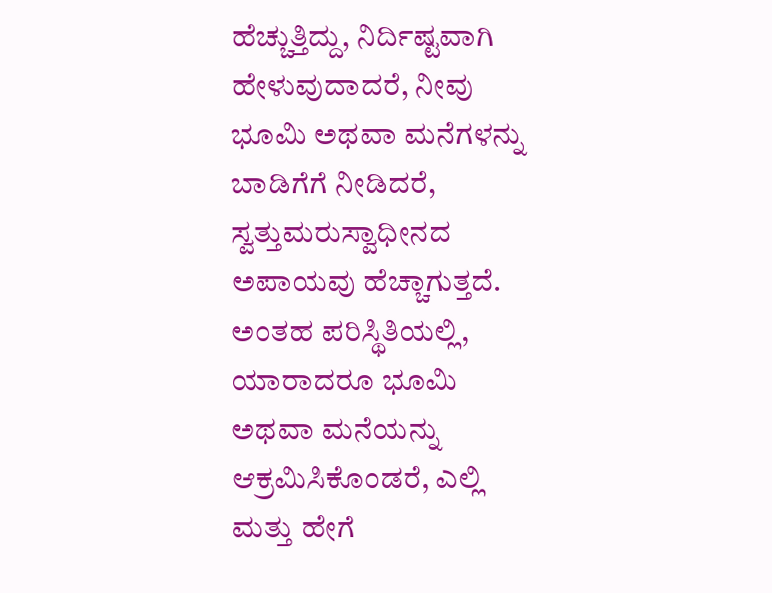ಹೆಚ್ಚುತ್ತಿದ್ದು, ನಿರ್ದಿಷ್ಟವಾಗಿ ಹೇಳುವುದಾದರೆ, ನೀವು ಭೂಮಿ ಅಥವಾ ಮನೆಗಳನ್ನು ಬಾಡಿಗೆಗೆ ನೀಡಿದರೆ, ಸ್ವತ್ತುಮರುಸ್ವಾಧೀನದ ಅಪಾಯವು ಹೆಚ್ಚಾಗುತ್ತದೆ. ಅಂತಹ ಪರಿಸ್ಥಿತಿಯಲ್ಲಿ, ಯಾರಾದರೂ ಭೂಮಿ ಅಥವಾ ಮನೆಯನ್ನು ಆಕ್ರಮಿಸಿಕೊಂಡರೆ, ಎಲ್ಲಿ ಮತ್ತು ಹೇಗೆ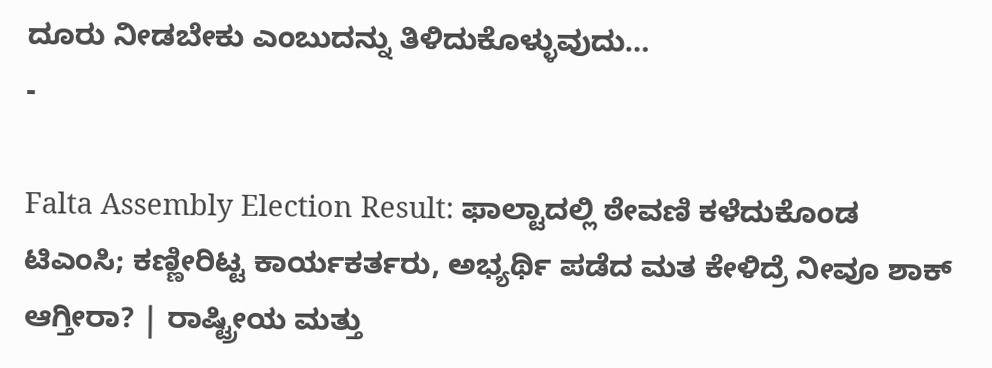ದೂರು ನೀಡಬೇಕು ಎಂಬುದನ್ನು ತಿಳಿದುಕೊಳ್ಳುವುದು…
-

Falta Assembly Election Result: ಫಾಲ್ಟಾದಲ್ಲಿ ಠೇವಣಿ ಕಳೆದುಕೊಂಡ ಟಿಎಂಸಿ; ಕಣ್ಣೀರಿಟ್ಟ ಕಾರ್ಯಕರ್ತರು, ಅಭ್ಯರ್ಥಿ ಪಡೆದ ಮತ ಕೇಳಿದ್ರೆ ನೀವೂ ಶಾಕ್ ಆಗ್ತೀರಾ? | ರಾಷ್ಟ್ರೀಯ ಮತ್ತು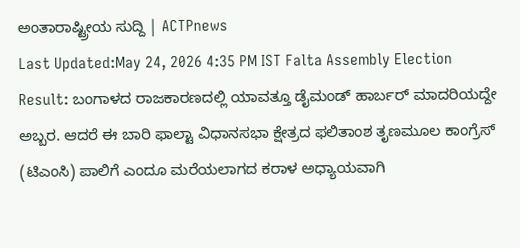ಅಂತಾರಾಷ್ಟ್ರೀಯ ಸುದ್ದಿ | ACTPnews
Last Updated:May 24, 2026 4:35 PM IST Falta Assembly Election Result: ಬಂಗಾಳದ ರಾಜಕಾರಣದಲ್ಲಿ ಯಾವತ್ತೂ ಡೈಮಂಡ್ ಹಾರ್ಬರ್ ಮಾದರಿಯದ್ದೇ ಅಬ್ಬರ. ಆದರೆ ಈ ಬಾರಿ ಫಾಲ್ಟಾ ವಿಧಾನಸಭಾ ಕ್ಷೇತ್ರದ ಫಲಿತಾಂಶ ತೃಣಮೂಲ ಕಾಂಗ್ರೆಸ್ (ಟಿಎಂಸಿ) ಪಾಲಿಗೆ ಎಂದೂ ಮರೆಯಲಾಗದ ಕರಾಳ ಅಧ್ಯಾಯವಾಗಿ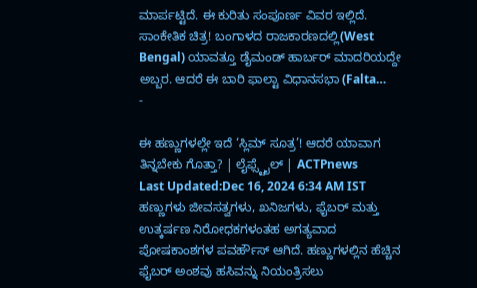ಮಾರ್ಪಟ್ಟಿದೆ. ಈ ಕುರಿತು ಸಂಪೂರ್ಣ ವಿವರ ಇಲ್ಲಿದೆ. ಸಾಂಕೇತಿಕ ಚಿತ್ರ! ಬಂಗಾಳದ ರಾಜಕಾರಣದಲ್ಲಿ(West Bengal) ಯಾವತ್ತೂ ಡೈಮಂಡ್ ಹಾರ್ಬರ್ ಮಾದರಿಯದ್ದೇ ಅಬ್ಬರ. ಆದರೆ ಈ ಬಾರಿ ಫಾಲ್ಟಾ ವಿಧಾನಸಭಾ (Falta…
-

ಈ ಹಣ್ಣುಗಳಲ್ಲೇ ಇದೆ ‘ಸ್ಲಿಮ್ ಸೂತ್ರ’! ಆದರೆ ಯಾವಾಗ ತಿನ್ನಬೇಕು ಗೊತ್ತಾ? | ಲೈಫ್ಸ್ಟೈಲ್ | ACTPnews
Last Updated:Dec 16, 2024 6:34 AM IST ಹಣ್ಣುಗಳು ಜೀವಸತ್ವಗಳು, ಖನಿಜಗಳು, ಫೈಬರ್ ಮತ್ತು ಉತ್ಕರ್ಷಣ ನಿರೋಧಕಗಳಂತಹ ಅಗತ್ಯವಾದ ಪೋಷಕಾಂಶಗಳ ಪವರ್ಹೌಸ್ ಆಗಿದೆ. ಹಣ್ಣುಗಳಲ್ಲಿನ ಹೆಚ್ಚಿನ ಫೈಬರ್ ಅಂಶವು ಹಸಿವನ್ನು ನಿಯಂತ್ರಿಸಲು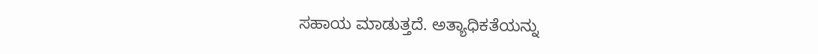ಸಹಾಯ ಮಾಡುತ್ತದೆ. ಅತ್ಯಾಧಿಕತೆಯನ್ನು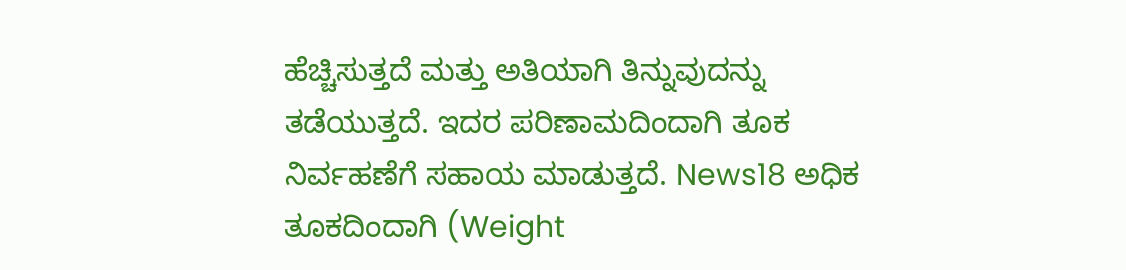ಹೆಚ್ಚಿಸುತ್ತದೆ ಮತ್ತು ಅತಿಯಾಗಿ ತಿನ್ನುವುದನ್ನು ತಡೆಯುತ್ತದೆ. ಇದರ ಪರಿಣಾಮದಿಂದಾಗಿ ತೂಕ ನಿರ್ವಹಣೆಗೆ ಸಹಾಯ ಮಾಡುತ್ತದೆ. News18 ಅಧಿಕ ತೂಕದಿಂದಾಗಿ (Weight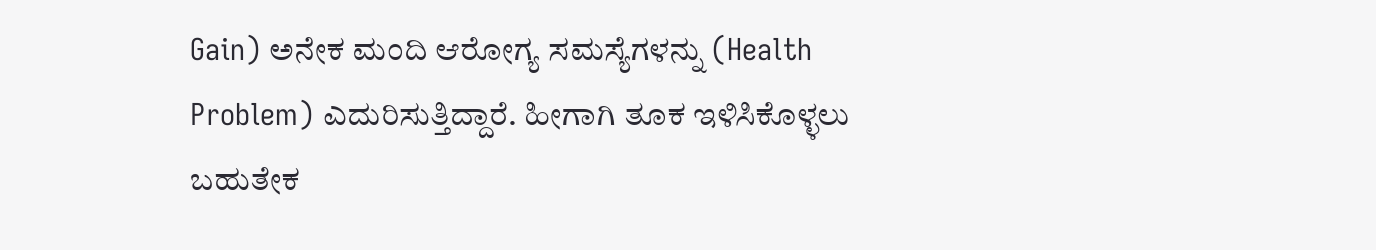Gain) ಅನೇಕ ಮಂದಿ ಆರೋಗ್ಯ ಸಮಸ್ಯೆಗಳನ್ನು (Health Problem) ಎದುರಿಸುತ್ತಿದ್ದಾರೆ. ಹೀಗಾಗಿ ತೂಕ ಇಳಿಸಿಕೊಳ್ಳಲು ಬಹುತೇಕ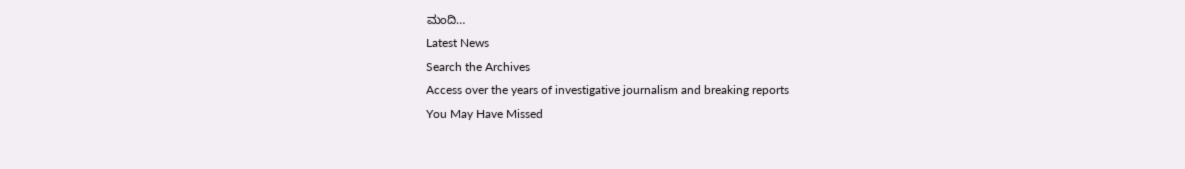ಮಂದಿ…
Latest News
Search the Archives
Access over the years of investigative journalism and breaking reports
You May Have Missed